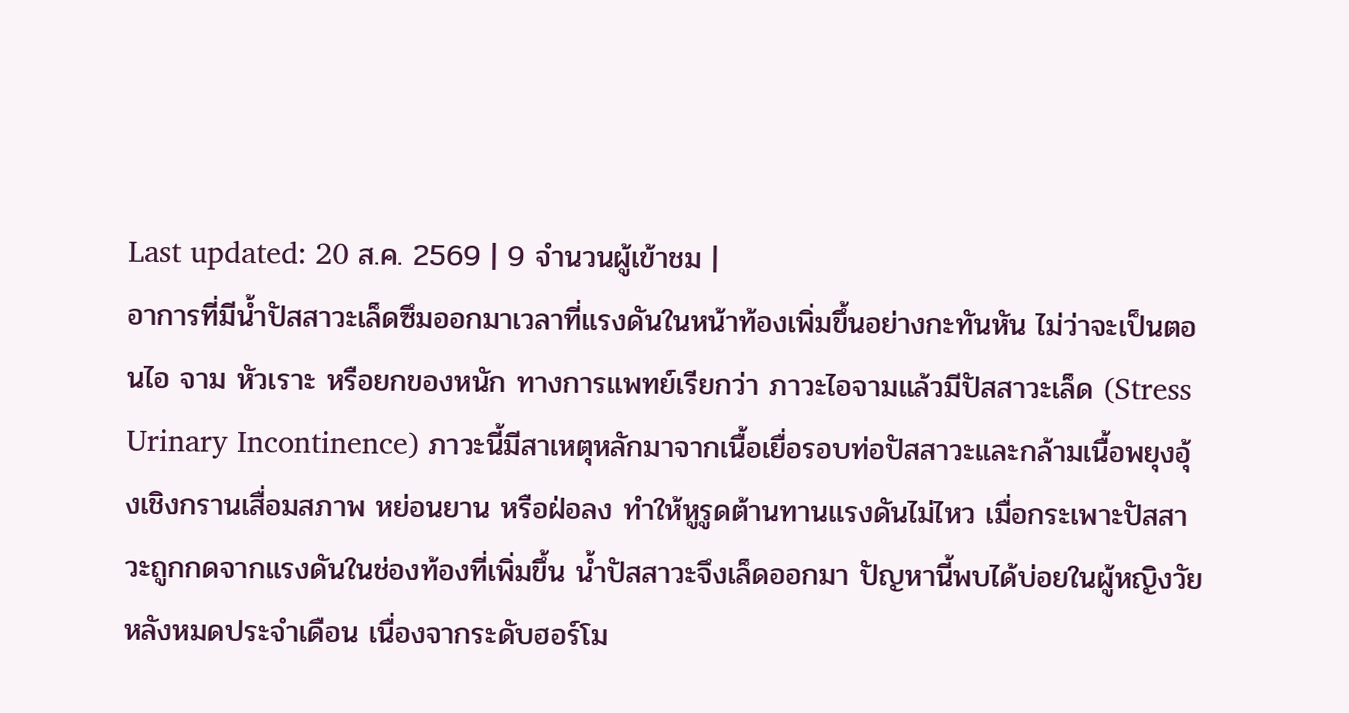Last updated: 20 ส.ค. 2569 | 9 จำนวนผู้เข้าชม |
อาการที่มีน้ำปัสสาวะเล็ดซึมออกมาเวลาที่แรงดันในหน้าท้องเพิ่มขึ้นอย่างกะทันหัน ไม่ว่าจะเป็นตอนไอ จาม หัวเราะ หรือยกของหนัก ทางการแพทย์เรียกว่า ภาวะไอจามแล้วมีปัสสาวะเล็ด (Stress Urinary Incontinence) ภาวะนี้มีสาเหตุหลักมาจากเนื้อเยื่อรอบท่อปัสสาวะและกล้ามเนื้อพยุงอุ้งเชิงกรานเสื่อมสภาพ หย่อนยาน หรือฝ่อลง ทำให้หูรูดต้านทานแรงดันไม่ไหว เมื่อกระเพาะปัสสาวะถูกกดจากแรงดันในช่องท้องที่เพิ่มขึ้น น้ำปัสสาวะจึงเล็ดออกมา ปัญหานี้พบได้บ่อยในผู้หญิงวัยหลังหมดประจำเดือน เนื่องจากระดับฮอร์โม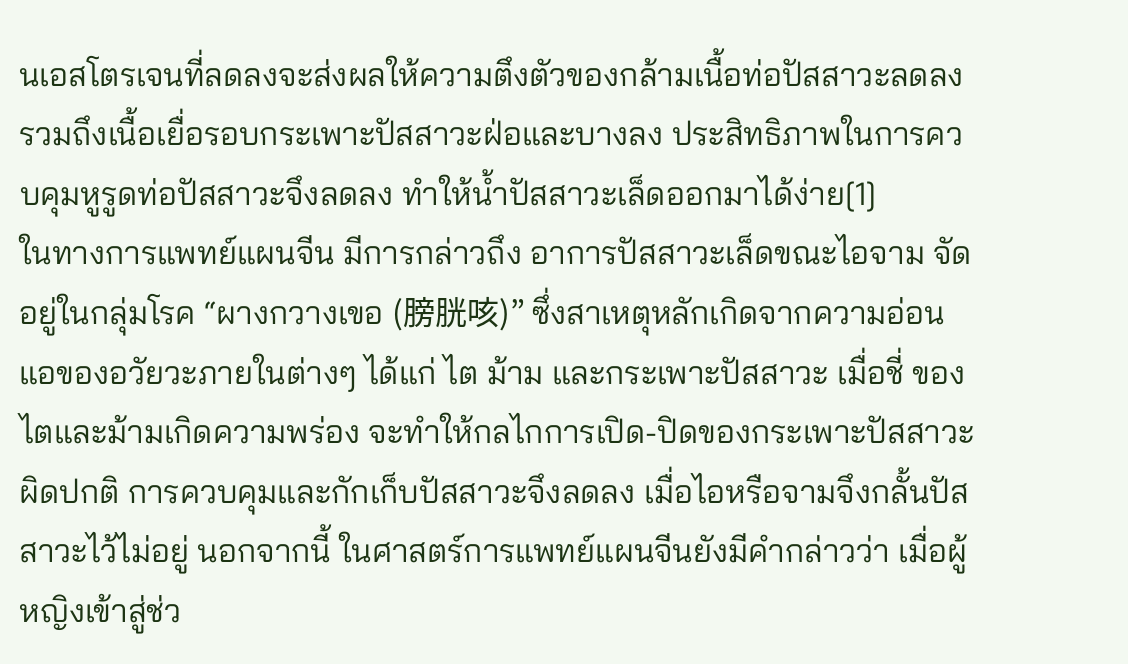นเอสโตรเจนที่ลดลงจะส่งผลให้ความตึงตัวของกล้ามเนื้อท่อปัสสาวะลดลง รวมถึงเนื้อเยื่อรอบกระเพาะปัสสาวะฝ่อและบางลง ประสิทธิภาพในการควบคุมหูรูดท่อปัสสาวะจึงลดลง ทำให้น้ำปัสสาวะเล็ดออกมาได้ง่าย[1]
ในทางการแพทย์แผนจีน มีการกล่าวถึง อาการปัสสาวะเล็ดขณะไอจาม จัดอยู่ในกลุ่มโรค “ผางกวางเขอ (膀胱咳)” ซึ่งสาเหตุหลักเกิดจากความอ่อนแอของอวัยวะภายในต่างๆ ได้แก่ ไต ม้าม และกระเพาะปัสสาวะ เมื่อชี่ ของไตและม้ามเกิดความพร่อง จะทำให้กลไกการเปิด-ปิดของกระเพาะปัสสาวะผิดปกติ การควบคุมและกักเก็บปัสสาวะจึงลดลง เมื่อไอหรือจามจึงกลั้นปัสสาวะไว้ไม่อยู่ นอกจากนี้ ในศาสตร์การแพทย์แผนจีนยังมีคำกล่าวว่า เมื่อผู้หญิงเข้าสู่ช่ว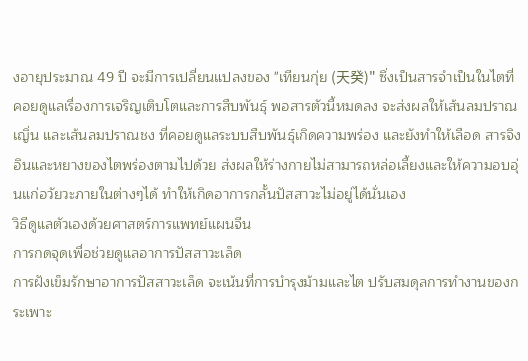งอายุประมาณ 49 ปี จะมีการเปลี่ยนแปลงของ "เทียนกุ่ย (天癸)" ซึ่งเป็นสารจำเป็นในไตที่คอยดูแลเรื่องการเจริญเติบโตและการสืบพันธุ์ พอสารตัวนี้หมดลง จะส่งผลให้เส้นลมปราณเญิ่น และเส้นลมปราณชง ที่คอยดูแลระบบสืบพันธุ์เกิดความพร่อง และยังทำให้เลือด สารจิง อินและหยางของไตพร่องตามไปด้วย ส่งผลให้ร่างกายไม่สามารถหล่อเลี้ยงและให้ความอบอุ่นแก่อวัยวะภายในต่างๆได้ ทำให้เกิดอาการกลั้นปัสสาวะไม่อยู่ได้นั่นเอง
วิธีดูแลตัวเองด้วยศาสตร์การแพทย์แผนจีน
การกดจุดเพื่อช่วยดูแลอาการปัสสาวะเล็ด
การฝังเข็มรักษาอาการปัสสาวะเล็ด จะเน้นที่การบำรุงม้ามและไต ปรับสมดุลการทำงานของกระเพาะ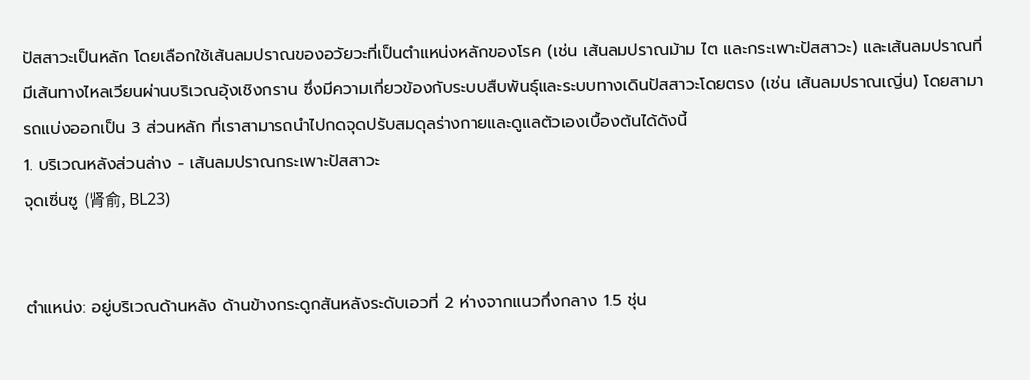ปัสสาวะเป็นหลัก โดยเลือกใช้เส้นลมปราณของอวัยวะที่เป็นตำแหน่งหลักของโรค (เช่น เส้นลมปราณม้าม ไต และกระเพาะปัสสาวะ) และเส้นลมปราณที่มีเส้นทางไหลเวียนผ่านบริเวณอุ้งเชิงกราน ซึ่งมีความเกี่ยวข้องกับระบบสืบพันธุ์และระบบทางเดินปัสสาวะโดยตรง (เช่น เส้นลมปราณเญิ่น) โดยสามารถแบ่งออกเป็น 3 ส่วนหลัก ที่เราสามารถนำไปกดจุดปรับสมดุลร่างกายและดูแลตัวเองเบื้องต้นได้ดังนี้
1. บริเวณหลังส่วนล่าง - เส้นลมปราณกระเพาะปัสสาวะ
จุดเซิ่นซู (肾俞, BL23)


ตำแหน่ง: อยู่บริเวณด้านหลัง ด้านข้างกระดูกสันหลังระดับเอวที่ 2 ห่างจากแนวกึ่งกลาง 1.5 ชุ่น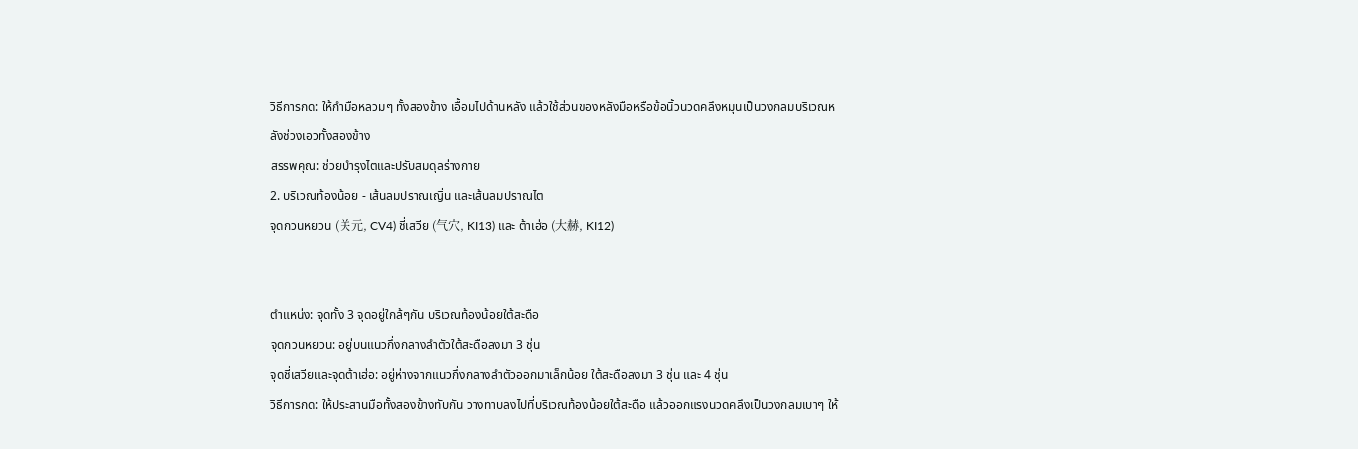วิธีการกด: ให้กำมือหลวมๆ ทั้งสองข้าง เอื้อมไปด้านหลัง แล้วใช้ส่วนของหลังมือหรือข้อนิ้วนวดคลึงหมุนเป็นวงกลมบริเวณหลังช่วงเอวทั้งสองข้าง
สรรพคุณ: ช่วยบำรุงไตและปรับสมดุลร่างกาย
2. บริเวณท้องน้อย - เส้นลมปราณเญิ่น และเส้นลมปราณไต
จุดกวนหยวน (关元, CV4) ชี่เสวีย (气穴, KI13) และ ต้าเฮ่อ (大赫, KI12)


ตำแหน่ง: จุดทั้ง 3 จุดอยู่ใกล้ๆกัน บริเวณท้องน้อยใต้สะดือ
จุดกวนหยวน: อยู่บนแนวกึ่งกลางลำตัวใต้สะดือลงมา 3 ชุ่น
จุดชี่เสวียและจุดต้าเฮ่อ: อยู่ห่างจากแนวกึ่งกลางลำตัวออกมาเล็กน้อย ใต้สะดือลงมา 3 ชุ่น และ 4 ชุ่น
วิธีการกด: ให้ประสานมือทั้งสองข้างทับกัน วางทาบลงไปที่บริเวณท้องน้อยใต้สะดือ แล้วออกแรงนวดคลึงเป็นวงกลมเบาๆ ให้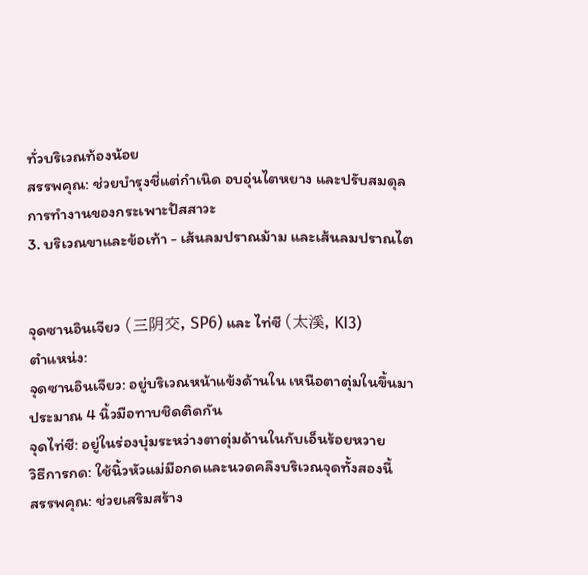ทั่วบริเวณท้องน้อย
สรรพคุณ: ช่วยบำรุงชี่แต่กำเนิด อบอุ่นไตหยาง และปรับสมดุลการทำงานของกระเพาะปัสสาวะ
3. บริเวณขาและข้อเท้า - เส้นลมปราณม้าม และเส้นลมปราณไต


จุดซานอินเจียว (三阴交, SP6) และ ไท่ซี (太溪, KI3)
ตำแหน่ง:
จุดซานอินเจียว: อยู่บริเวณหน้าแข้งด้านใน เหนือตาตุ่มในขึ้นมาประมาณ 4 นิ้วมือทาบชิดติดกัน
จุดไท่ซี: อยู่ในร่องบุ๋มระหว่างตาตุ่มด้านในกับเอ็นร้อยหวาย
วิธีการกด: ใช้นิ้วหัวแม่มือกดและนวดคลึงบริเวณจุดทั้งสองนี้
สรรพคุณ: ช่วยเสริมสร้าง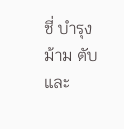ชี่ บำรุงม้าม ตับ และ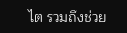ไต รวมถึงช่วย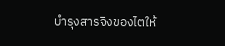บำรุงสารจิงของไตให้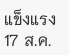แข็งแรง
17 ส.ค.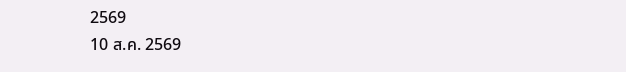2569
10 ส.ค. 2569